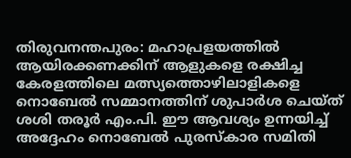തിരുവനന്തപുരം: മഹാപ്രളയത്തിൽ ആയിരക്കണക്കിന് ആളുകളെ രക്ഷിച്ച കേരളത്തിലെ മത്സ്യത്തൊഴിലാളികളെ നൊബേൽ സമ്മാനത്തിന് ശുപാർശ ചെയ്ത് ശശി തരൂർ എം.പി. ഈ ആവശ്യം ഉന്നയിച്ച് അദ്ദേഹം നൊബേൽ പുരസ്കാര സമിതി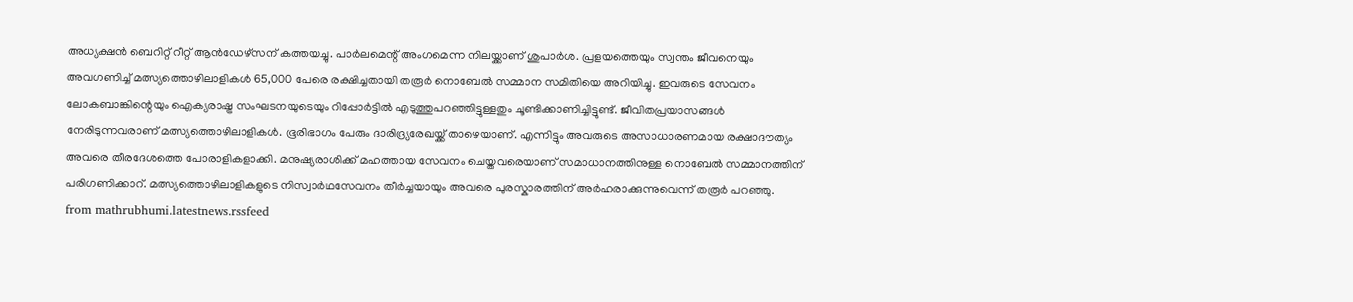അധ്യക്ഷൻ ബെറിറ്റ് റീറ്റ് ആൻഡേഴ്സന് കത്തയച്ചു. പാർലമെന്റ് അംഗമെന്ന നിലയ്ക്കാണ് ശുപാർശ. പ്രളയത്തെയും സ്വന്തം ജീവനെയും അവഗണിച്ച് മത്സ്യത്തൊഴിലാളികൾ 65,000 പേരെ രക്ഷിച്ചതായി തരൂർ നൊബേൽ സമ്മാന സമിതിയെ അറിയിച്ചു. ഇവരുടെ സേവനം ലോകബാങ്കിന്റെയും ഐക്യരാഷ്ട്ര സംഘടനയുടെയും റിപ്പോർട്ടിൽ എടുത്തുപറഞ്ഞിട്ടുള്ളതും ചൂണ്ടിക്കാണിച്ചിട്ടുണ്ട്. ജീവിതപ്രയാസങ്ങൾ നേരിടുന്നവരാണ് മത്സ്യത്തൊഴിലാളികൾ. ഭൂരിഭാഗം പേരും ദാരിദ്ര്യരേഖയ്ക്ക് താഴെയാണ്. എന്നിട്ടും അവരുടെ അസാധാരണമായ രക്ഷാദൗത്യം അവരെ തീരദേശത്തെ പോരാളികളാക്കി. മനുഷ്യരാശിക്ക് മഹത്തായ സേവനം ചെയ്തവരെയാണ് സമാധാനത്തിനുള്ള നൊബേൽ സമ്മാനത്തിന് പരിഗണിക്കാറ്. മത്സ്യത്തൊഴിലാളികളുടെ നിസ്വാർഥസേവനം തീർച്ചയായും അവരെ പുരസ്കാരത്തിന് അർഹരാക്കുന്നുവെന്ന് തരൂർ പറഞ്ഞു.
from mathrubhumi.latestnews.rssfeed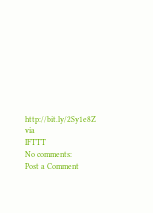http://bit.ly/2Sy1e8Z
via
IFTTT
No comments:
Post a Comment